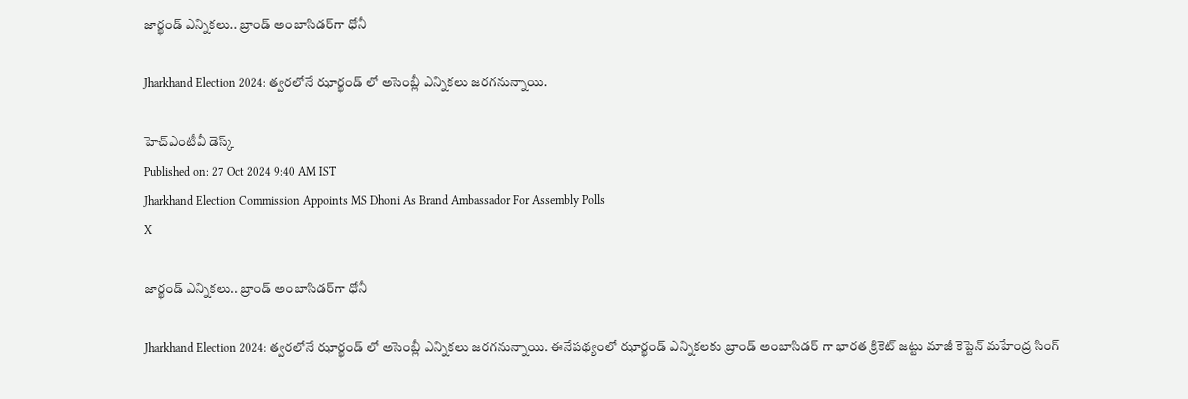జార్ఖండ్ ఎన్నికలు.. బ్రాండ్ అంబాసిడర్‌‌గా ధోనీ

Jharkhand Election 2024: త్వరలోనే ఝార్ఖండ్ లో అసెంబ్లీ ఎన్నికలు జరగనున్నాయి.

హెచ్ఎంటీవీ డెస్క్
Published on: 27 Oct 2024 9:40 AM IST
Jharkhand Election Commission Appoints MS Dhoni As Brand Ambassador For Assembly Polls
X

జార్ఖండ్ ఎన్నికలు.. బ్రాండ్ అంబాసిడర్‌‌గా ధోనీ

Jharkhand Election 2024: త్వరలోనే ఝార్ఖండ్ లో అసెంబ్లీ ఎన్నికలు జరగనున్నాయి. ఈనేపథ్యంలో ఝార్ఖండ్ ఎన్నికలకు బ్రాండ్ అంబాసిడర్ గా భారత క్రికెట్ జట్టు మాజీ కెప్టెన్ మహేంద్ర సింగ్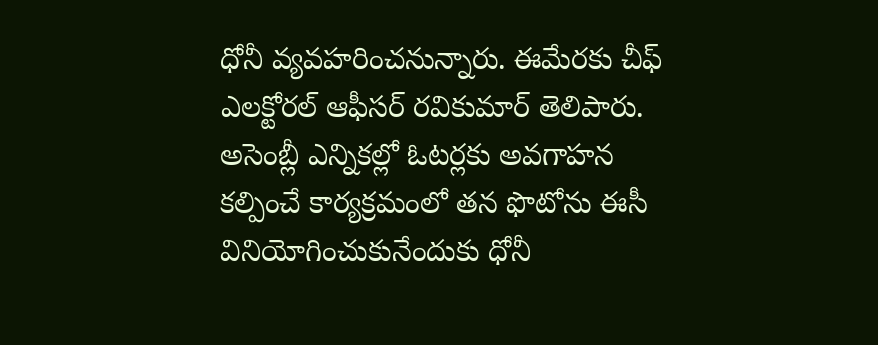ధోనీ వ్యవహరించనున్నారు. ఈమేరకు చీఫ్ ఎలక్టోరల్ ఆఫీసర్ రవికుమార్ తెలిపారు. అసెంబ్లీ ఎన్నికల్లో ఓటర్లకు అవగాహన కల్పించే కార్యక్రమంలో తన ఫొటోను ఈసీ వినియోగించుకునేందుకు ధోనీ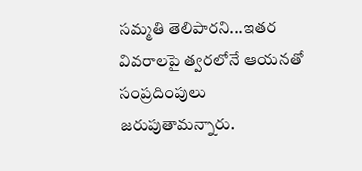సమ్మతి తెలిపారని...ఇతర వివరాలపై త్వరలోనే ఆయనతో సంప్రదింపులు జరుపుతామన్నారు.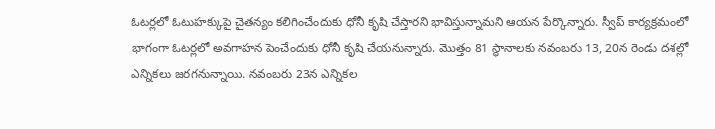ఓటర్లలో ఓటుహక్కుపై చైతన్యం కలిగించేందుకు ధోనీ కృషి చేస్తారని భావిస్తున్నామని ఆయన పేర్కొన్నారు. స్వీప్ కార్యక్రమంలో భాగంగా ఓటర్లలో అవగాహన పెంచేందుకు ధోనీ కృషి చేయనున్నారు. మొత్తం 81 స్థానాలకు నవంబరు 13, 20న రెండు దశల్లో ఎన్నికలు జరగనున్నాయి. నవంబరు 23న ఎన్నికల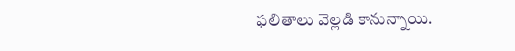ఫలితాలు వెల్లడి కానున్నాయి.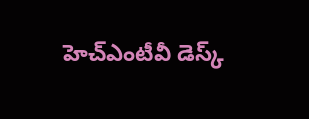హెచ్ఎంటీవీ డెస్క్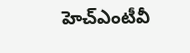హెచ్ఎంటీవీ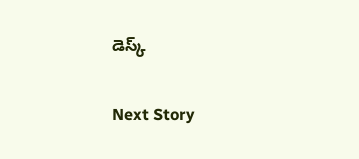డెస్క్

Next Story